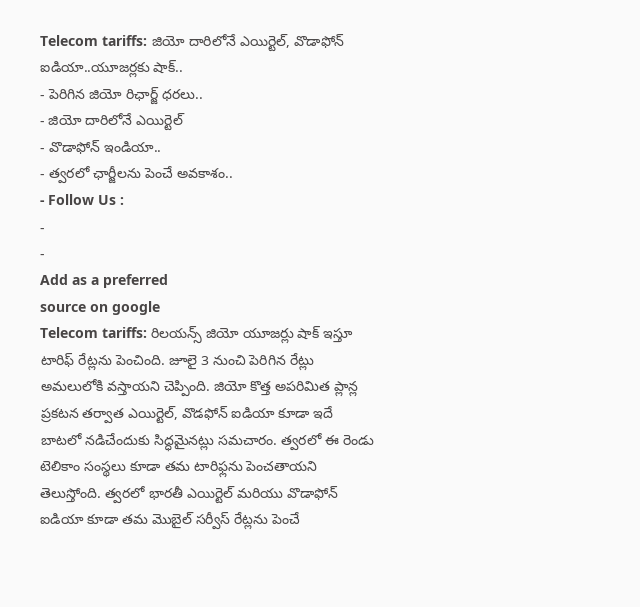Telecom tariffs: జియో దారిలోనే ఎయిర్టెల్, వొడాఫోన్ ఐడియా..యూజర్లకు షాక్..
- పెరిగిన జియో రిఛార్జ్ ధరలు..
- జియో దారిలోనే ఎయిర్టెల్
- వొడాఫోన్ ఇండియా..
- త్వరలో ఛార్జీలను పెంచే అవకాశం..
- Follow Us :
-
-
Add as a preferred
source on google
Telecom tariffs: రిలయన్స్ జియో యూజర్లు షాక్ ఇస్తూ టారిఫ్ రేట్లను పెంచింది. జూలై 3 నుంచి పెరిగిన రేట్లు అమలులోకి వస్తాయని చెప్పింది. జియో కొత్త అపరిమిత ప్లాన్ల ప్రకటన తర్వాత ఎయిర్టెల్, వొడఫోన్ ఐడియా కూడా ఇదే బాటలో నడిచేందుకు సిద్ధమైనట్లు సమచారం. త్వరలో ఈ రెండు టెలికాం సంస్థలు కూడా తమ టారిఫ్లను పెంచతాయని తెలుస్తోంది. త్వరలో భారతీ ఎయిర్టెల్ మరియు వొడాఫోన్ ఐడియా కూడా తమ మొబైల్ సర్వీస్ రేట్లను పెంచే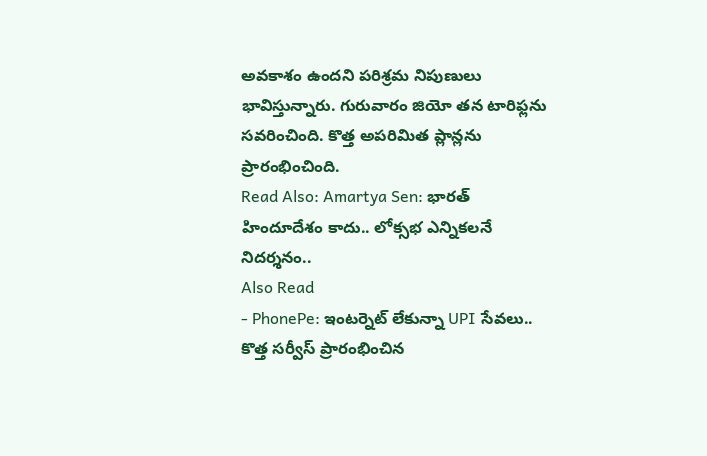అవకాశం ఉందని పరిశ్రమ నిపుణులు భావిస్తున్నారు. గురువారం జియో తన టారిఫ్లను సవరించింది. కొత్త అపరిమిత ప్లాన్లను ప్రారంభించింది.
Read Also: Amartya Sen: భారత్ హిందూదేశం కాదు.. లోక్సభ ఎన్నికలనే నిదర్శనం..
Also Read
- PhonePe: ఇంటర్నెట్ లేకున్నా UPI సేవలు.. కొత్త సర్వీస్ ప్రారంభించిన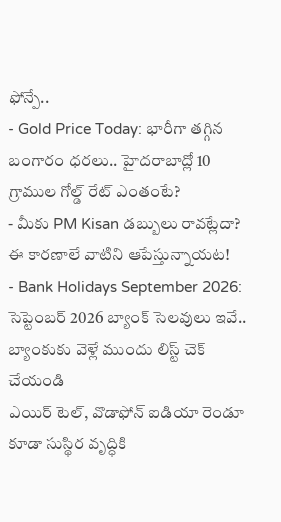ఫోన్పే..
- Gold Price Today: భారీగా తగ్గిన బంగారం ధరలు.. హైదరాబాద్లో 10 గ్రాముల గోల్డ్ రేట్ ఎంతంటే?
- మీకు PM Kisan డబ్బులు రావట్లేదా? ఈ కారణాలే వాటిని ఆపేస్తున్నాయట!
- Bank Holidays September 2026: సెప్టెంబర్ 2026 బ్యాంక్ సెలవులు ఇవే.. బ్యాంకుకు వెళ్లే ముందు లిస్ట్ చెక్ చేయండి
ఎయిర్ టెల్, వొడాఫోన్ ఐడియా రెండూ కూడా సుస్థిర వృద్ధికి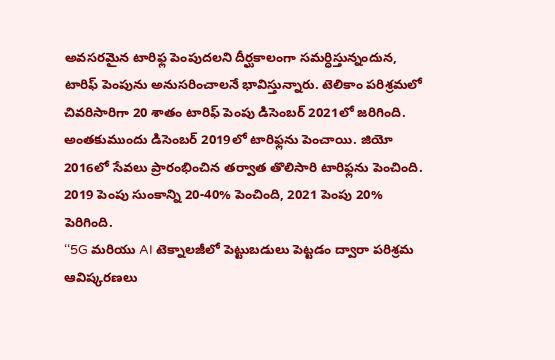అవసరమైన టారిఫ్ల పెంపుదలని దీర్ఘకాలంగా సమర్ధిస్తున్నందున, టారిఫ్ పెంపును అనుసరించాలనే భావిస్తున్నారు. టెలికాం పరిశ్రమలో చివరిసారిగా 20 శాతం టారిఫ్ పెంపు డిసెంబర్ 2021లో జరిగింది. అంతకుముందు డిసెంబర్ 2019లో టారిఫ్లను పెంచాయి. జియో 2016లో సేవలు ప్రారంభించిన తర్వాత తొలిసారి టారిఫ్లను పెంచింది. 2019 పెంపు సుంకాన్ని 20-40% పెంచింది, 2021 పెంపు 20% పెరిగింది.
‘‘5G మరియు AI టెక్నాలజీలో పెట్టుబడులు పెట్టడం ద్వారా పరిశ్రమ ఆవిష్కరణలు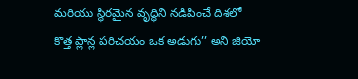మరియు స్థిరమైన వృద్ధిని నడిపించే దిశలో కొత్త ప్లాన్ల పరిచయం ఒక అడుగు’’ అని జియో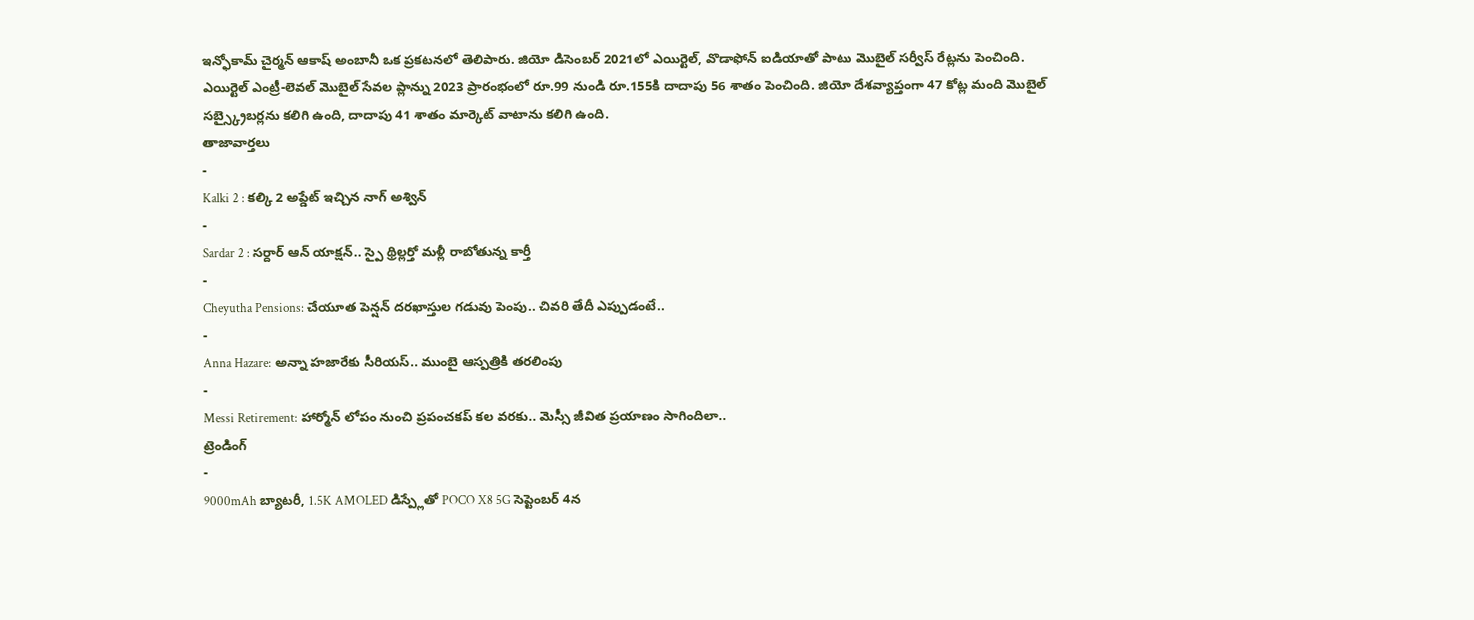ఇన్ఫోకామ్ చైర్మన్ ఆకాష్ అంబానీ ఒక ప్రకటనలో తెలిపారు. జియో డిసెంబర్ 2021లో ఎయిర్టెల్, వొడాఫోన్ ఐడియాతో పాటు మొబైల్ సర్వీస్ రేట్లను పెంచింది. ఎయిర్టెల్ ఎంట్రీ-లెవల్ మొబైల్ సేవల ప్లాన్ను 2023 ప్రారంభంలో రూ.99 నుండి రూ.155కి దాదాపు 56 శాతం పెంచింది. జియో దేశవ్యాప్తంగా 47 కోట్ల మంది మొబైల్ సబ్స్క్రైబర్లను కలిగి ఉంది, దాదాపు 41 శాతం మార్కెట్ వాటాను కలిగి ఉంది.
తాజావార్తలు
-
Kalki 2 : కల్కి 2 అప్డేట్ ఇచ్చిన నాగ్ అశ్విన్
-
Sardar 2 : సర్దార్ ఆన్ యాక్షన్.. స్పై థ్రిల్లర్తో మళ్లీ రాబోతున్న కార్తీ
-
Cheyutha Pensions: చేయూత పెన్షన్ దరఖాస్తుల గడువు పెంపు.. చివరి తేదీ ఎప్పుడంటే..
-
Anna Hazare: అన్నా హజారేకు సీరియస్.. ముంబై ఆస్పత్రికి తరలింపు
-
Messi Retirement: హార్మోన్ లోపం నుంచి ప్రపంచకప్ కల వరకు.. మెస్సీ జీవిత ప్రయాణం సాగిందిలా..
ట్రెండింగ్
-
9000mAh బ్యాటరీ, 1.5K AMOLED డిస్ప్లేతో POCO X8 5G సెప్టెంబర్ 4న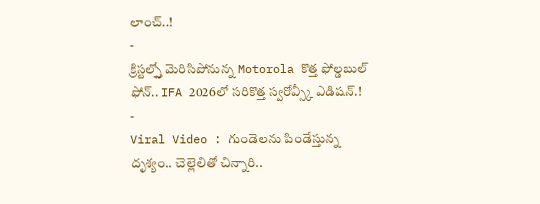లాంచ్..!
-
క్రిస్టల్స్తో మెరిసిపోనున్న Motorola కొత్త ఫోల్డబుల్ ఫోన్.. IFA 2026లో సరికొత్త స్వరోవ్స్కీ ఎడిషన్.!
-
Viral Video : గుండెలను పిండేస్తున్న దృశ్యం.. చెల్లెలితో చిన్నారి..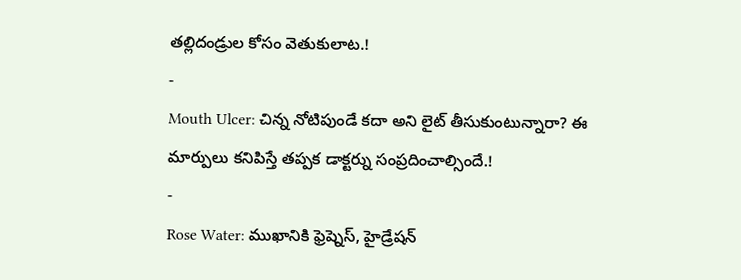తల్లిదండ్రుల కోసం వెతుకులాట.!
-
Mouth Ulcer: చిన్న నోటిపుండే కదా అని లైట్ తీసుకుంటున్నారా? ఈ మార్పులు కనిపిస్తే తప్పక డాక్టర్ను సంప్రదించాల్సిందే.!
-
Rose Water: ముఖానికి ఫ్రెష్నెస్, హైడ్రేషన్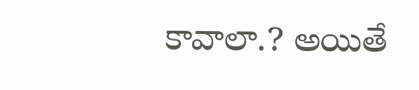కావాలా.? అయితే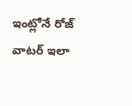ఇంట్లోనే రోజ్ వాటర్ ఇలా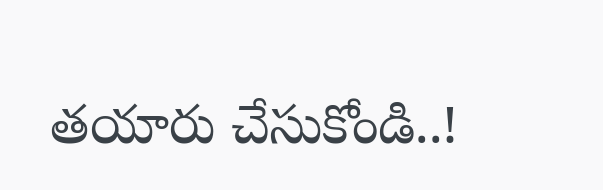తయారు చేసుకోండి..!